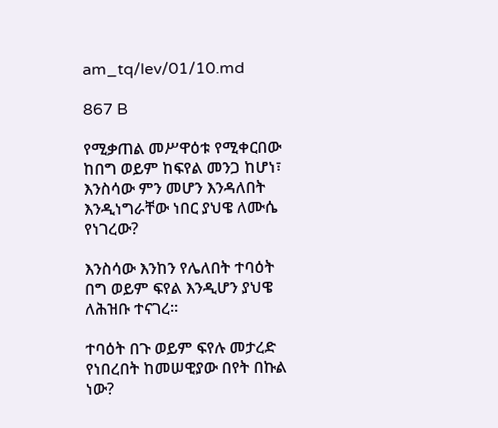am_tq/lev/01/10.md

867 B

የሚቃጠል መሥዋዕቱ የሚቀርበው ከበግ ወይም ከፍየል መንጋ ከሆነ፣ እንስሳው ምን መሆን እንዳለበት እንዲነግራቸው ነበር ያህዌ ለሙሴ የነገረው?

እንስሳው እንከን የሌለበት ተባዕት በግ ወይም ፍየል እንዲሆን ያህዌ ለሕዝቡ ተናገረ፡፡

ተባዕት በጉ ወይም ፍየሉ መታረድ የነበረበት ከመሠዊያው በየት በኩል ነው?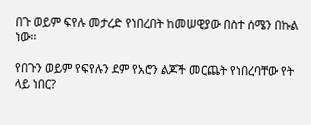በጉ ወይም ፍየሉ መታረድ የነበረበት ከመሠዊያው በስተ ሰሜን በኩል ነው፡፡

የበጉን ወይም የፍየሉን ደም የአሮን ልጆች መርጨት የነበረባቸው የት ላይ ነበር?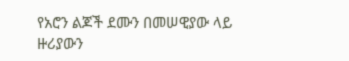የአሮን ልጆች ደሙን በመሠዊያው ላይ ዙሪያውን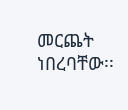መርጨት ነበረባቸው፡፡